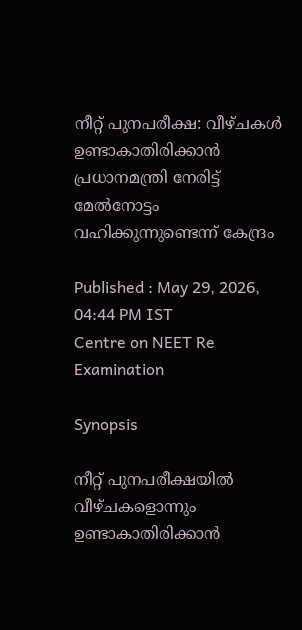നീറ്റ് പുനപരീക്ഷ: വീഴ്ചകൾ ഉണ്ടാകാതിരിക്കാൻ പ്രധാനമന്ത്രി നേരിട്ട് മേൽനോട്ടം വഹിക്കുന്നുണ്ടെന്ന് കേന്ദ്രം

Published : May 29, 2026, 04:44 PM IST
Centre on NEET Re Examination

Synopsis

നീറ്റ് പുനപരീക്ഷയിൽ വീഴ്ചകളൊന്നും ഉണ്ടാകാതിരിക്കാൻ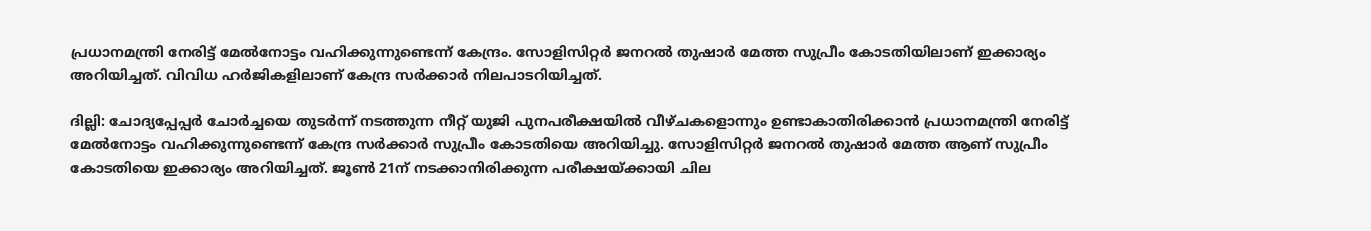പ്രധാനമന്ത്രി നേരിട്ട് മേൽനോട്ടം വഹിക്കുന്നുണ്ടെന്ന് കേന്ദ്രം. സോളിസിറ്റർ ജനറൽ തുഷാർ മേത്ത സുപ്രീം കോടതിയിലാണ് ഇക്കാര്യം അറിയിച്ചത്. വിവിധ ഹർജികളിലാണ് കേന്ദ്ര സർക്കാർ നിലപാടറിയിച്ചത്.

ദില്ലി: ചോദ്യപ്പേപ്പർ ചോർച്ചയെ തുടർന്ന് നടത്തുന്ന നീറ്റ് യുജി പുനപരീക്ഷയിൽ വീഴ്ചകളൊന്നും ഉണ്ടാകാതിരിക്കാൻ പ്രധാനമന്ത്രി നേരിട്ട് മേൽനോട്ടം വഹിക്കുന്നുണ്ടെന്ന് കേന്ദ്ര സർക്കാർ സുപ്രീം കോടതിയെ അറിയിച്ചു. സോളിസിറ്റർ ജനറൽ തുഷാർ മേത്ത ആണ് സുപ്രീം കോടതിയെ ഇക്കാര്യം അറിയിച്ചത്. ജൂൺ 21ന് നടക്കാനിരിക്കുന്ന പരീക്ഷയ്ക്കായി ചില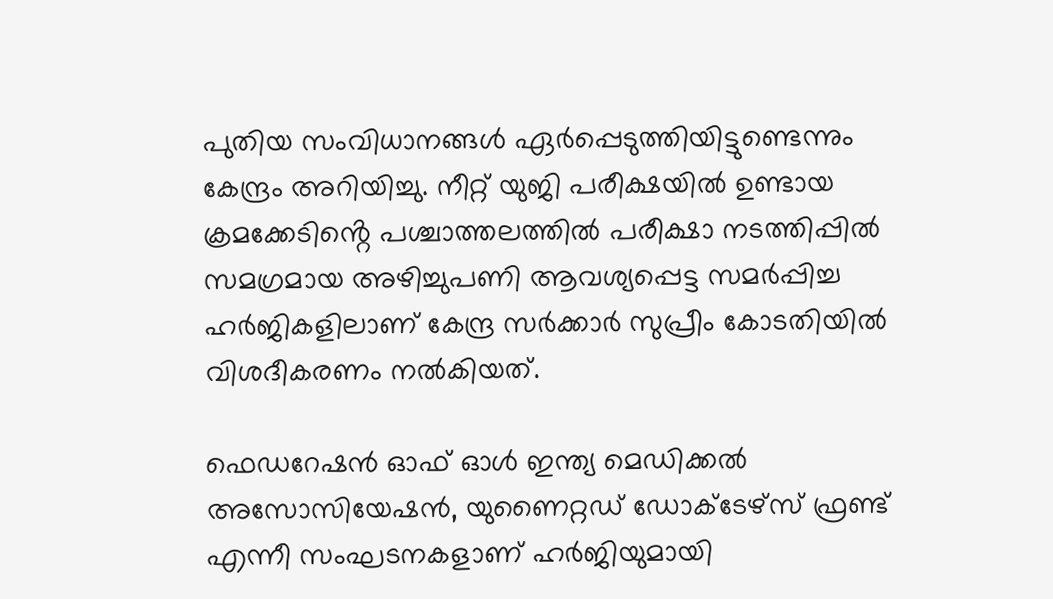പുതിയ സംവിധാനങ്ങൾ ഏർപ്പെടുത്തിയിട്ടുണ്ടെന്നും കേന്ദ്രം അറിയിച്ചു. നീറ്റ് യുജി പരീക്ഷയിൽ ഉണ്ടായ ക്രമക്കേടിൻ്റെ പശ്ചാത്തലത്തിൽ പരീക്ഷാ നടത്തിപ്പിൽ സമഗ്രമായ അഴിച്ചുപണി ആവശ്യപ്പെട്ട സമർപ്പിച്ച ഹർജികളിലാണ് കേന്ദ്ര സർക്കാർ സുപ്രീം കോടതിയിൽ വിശദീകരണം നൽകിയത്.

ഫെഡറേഷൻ ഓഫ് ഓൾ ഇന്ത്യ മെഡിക്കൽ അസോസിയേഷൻ, യുണൈറ്റഡ് ഡോക്ടേഴ്സ് ഫ്രണ്ട് എന്നീ സംഘടനകളാണ് ഹർജിയുമായി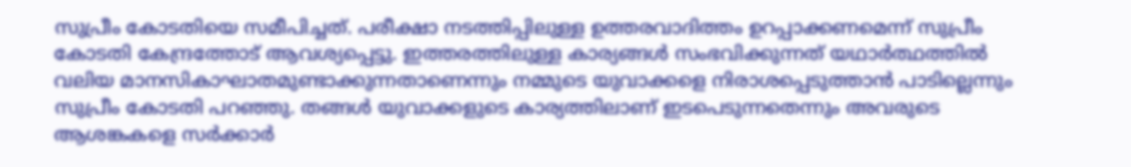സുപ്രീം കോടതിയെ സമീപിച്ചത്. പരീക്ഷാ നടത്തിപ്പിലുള്ള ഉത്തരവാദിത്തം ഉറപ്പാക്കണമെന്ന് സുപ്രീം കോടതി കേന്ദ്രത്തോട് ആവശ്യപ്പെട്ടു. ഇത്തരത്തിലുള്ള കാര്യങ്ങൾ സംഭവിക്കുന്നത് യഥാർത്ഥത്തിൽ വലിയ മാനസികാഘാതമുണ്ടാക്കുന്നതാണെന്നും നമ്മുടെ യുവാക്കളെ നിരാശപ്പെടുത്താൻ പാടില്ലെന്നും സുപ്രീം കോടതി പറഞ്ഞു. തങ്ങൾ യുവാക്കളുടെ കാര്യത്തിലാണ് ഇടപെടുന്നതെന്നും അവരുടെ ആശങ്കകളെ സർക്കാർ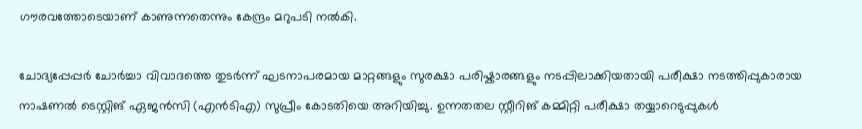ഗൗരവത്തോടെയാണ് കാണുന്നതെന്നും കേന്ദ്രം മറുപടി നൽകി.

ചോദ്യപ്പേപ്പർ ചോർച്ചാ വിവാദത്തെ തുടർന്ന് ഘടനാപരമായ മാറ്റങ്ങളും സുരക്ഷാ പരിഷ്കാരങ്ങളും നടപ്പിലാക്കിയതായി പരീക്ഷാ നടത്തിപ്പുകാരായ നാഷണൽ ടെസ്റ്റിങ് ഏജൻസി (എൻടിഎ) സുപ്രീം കോടതിയെ അറിയിച്ചു. ഉന്നതതല സ്റ്റീറിങ് കമ്മിറ്റി പരീക്ഷാ തയ്യാറെടുപ്പുകൾ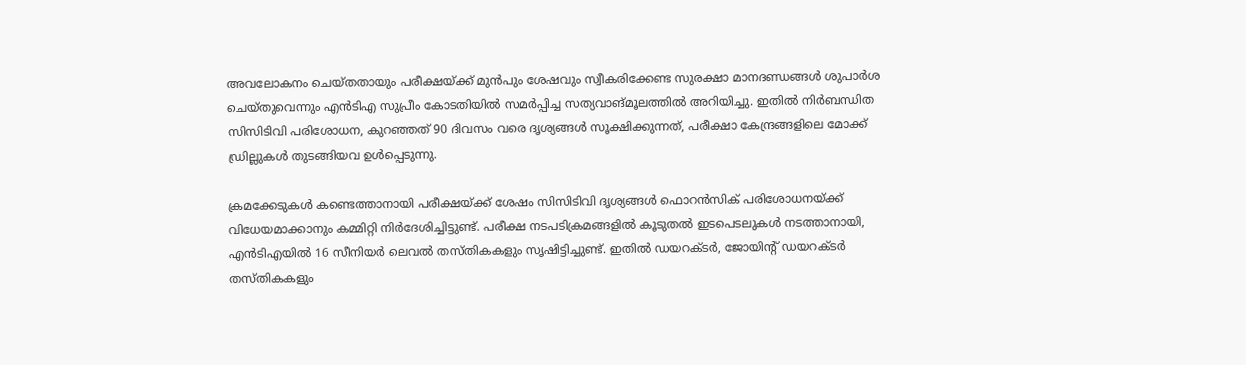അവലോകനം ചെയ്തതായും പരീക്ഷയ്ക്ക് മുൻപും ശേഷവും സ്വീകരിക്കേണ്ട സുരക്ഷാ മാനദണ്ഡങ്ങൾ ശുപാർശ ചെയ്തുവെന്നും എൻടിഎ സുപ്രീം കോടതിയിൽ സമർപ്പിച്ച സത്യവാങ്മൂലത്തിൽ അറിയിച്ചു. ഇതിൽ നിർബന്ധിത സിസിടിവി പരിശോധന, കുറഞ്ഞത് 90 ദിവസം വരെ ദൃശ്യങ്ങൾ സൂക്ഷിക്കുന്നത്, പരീക്ഷാ കേന്ദ്രങ്ങളിലെ മോക്ക് ഡ്രില്ലുകൾ തുടങ്ങിയവ ഉൾപ്പെടുന്നു.

ക്രമക്കേടുകൾ കണ്ടെത്താനായി പരീക്ഷയ്ക്ക് ശേഷം സിസിടിവി ദൃശ്യങ്ങൾ ഫൊറൻസിക് പരിശോധനയ്ക്ക് വിധേയമാക്കാനും കമ്മിറ്റി നിർദേശിച്ചിട്ടുണ്ട്. പരീക്ഷ നടപടിക്രമങ്ങളിൽ കൂടുതൽ ഇടപെടലുകൾ നടത്താനായി, എൻടിഎയിൽ 16 സീനിയർ ലെവൽ തസ്തികകളും സൃഷിട്ടിച്ചുണ്ട്. ഇതിൽ ഡയറക്ടർ, ജോയിൻ്റ് ഡയറക്ടർ തസ്തികകളും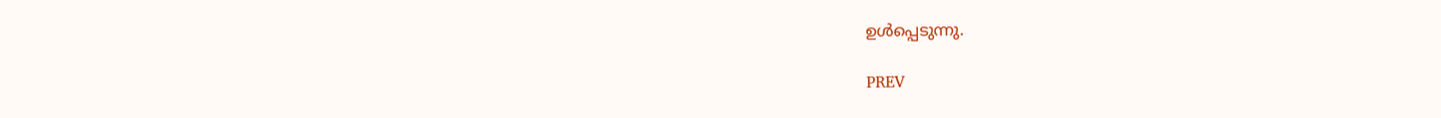ഉൾപ്പെടുന്നു.

PREV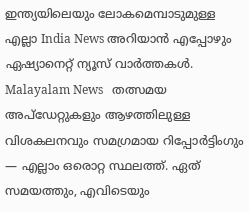ഇന്ത്യയിലെയും ലോകമെമ്പാടുമുള്ള എല്ലാ India News അറിയാൻ എപ്പോഴും ഏഷ്യാനെറ്റ് ന്യൂസ് വാർത്തകൾ. Malayalam News   തത്സമയ അപ്‌ഡേറ്റുകളും ആഴത്തിലുള്ള വിശകലനവും സമഗ്രമായ റിപ്പോർട്ടിംഗും — എല്ലാം ഒരൊറ്റ സ്ഥലത്ത്. ഏത് സമയത്തും, എവിടെയും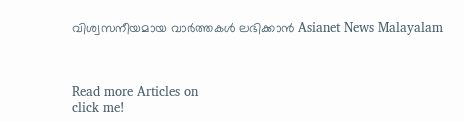വിശ്വസനീയമായ വാർത്തകൾ ലഭിക്കാൻ Asianet News Malayalam



Read more Articles on
click me!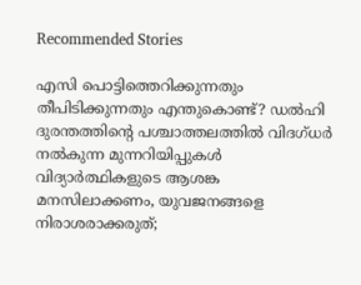Recommended Stories

എസി പൊട്ടിത്തെറിക്കുന്നതും തീപിടിക്കുന്നതും എന്തുകൊണ്ട്? ഡൽഹി ദുരന്തത്തിന്റെ പശ്ചാത്തലത്തിൽ വിദഗ്ധർ നൽകുന്ന മുന്നറിയിപ്പുകൾ
വിദ്യാർത്ഥികളുടെ ആശങ്ക മനസിലാക്കണം, യുവജനങ്ങളെ നിരാശരാക്കരുത്;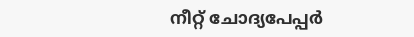നീറ്റ് ചോദ്യപേപ്പർ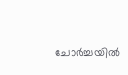ചോർച്ചയിൽ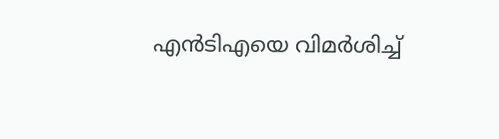എൻടിഎയെ വിമർശിച്ച്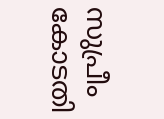സുപ്രീം കോടതി